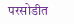परसोडीत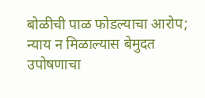बोळीची पाळ फोडल्याचा आरोप; न्याय न मिळाल्यास बेमुदत उपोषणाचा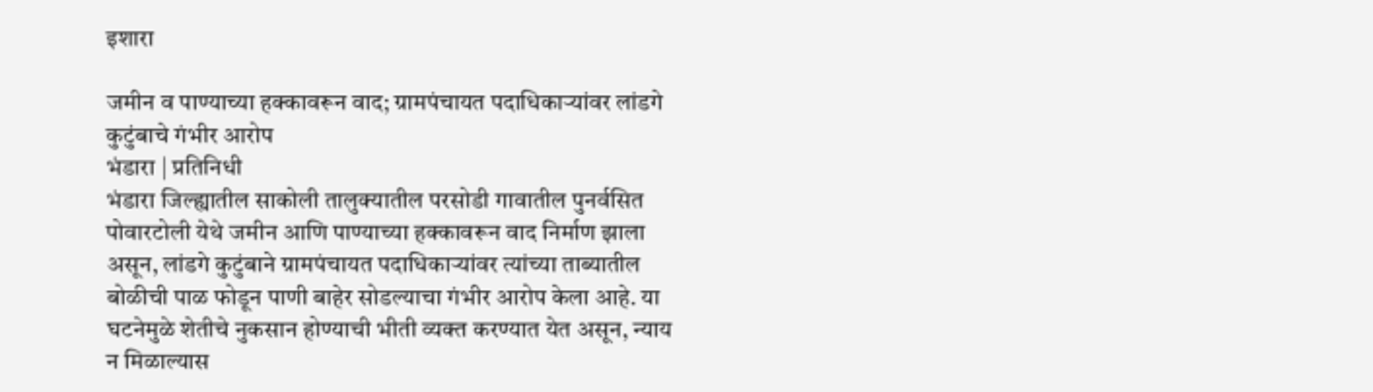इशारा

जमीन व पाण्याच्या हक्कावरून वाद; ग्रामपंचायत पदाधिकाऱ्यांवर लांडगे कुटुंबाचे गंभीर आरोप
भंडारा | प्रतिनिधी
भंडारा जिल्ह्यातील साकोली तालुक्यातील परसोडी गावातील पुनर्वसित पोवारटोली येथे जमीन आणि पाण्याच्या हक्कावरून वाद निर्माण झाला असून, लांडगे कुटुंबाने ग्रामपंचायत पदाधिकाऱ्यांवर त्यांच्या ताब्यातील बोळीची पाळ फोडून पाणी बाहेर सोडल्याचा गंभीर आरोप केला आहे. या घटनेमुळे शेतीचे नुकसान होण्याची भीती व्यक्त करण्यात येत असून, न्याय न मिळाल्यास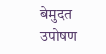बेमुदत उपोषण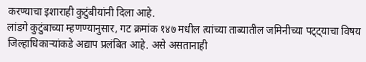करण्याचा इशाराही कुटुंबीयांनी दिला आहे.
लांडगे कुटुंबाच्या म्हणण्यानुसार, गट क्रमांक १४७ मधील त्यांच्या ताब्यातील जमिनीच्या पट्ट्याचा विषय जिल्हाधिकाऱ्यांकडे अद्याप प्रलंबित आहे. असे असतानाही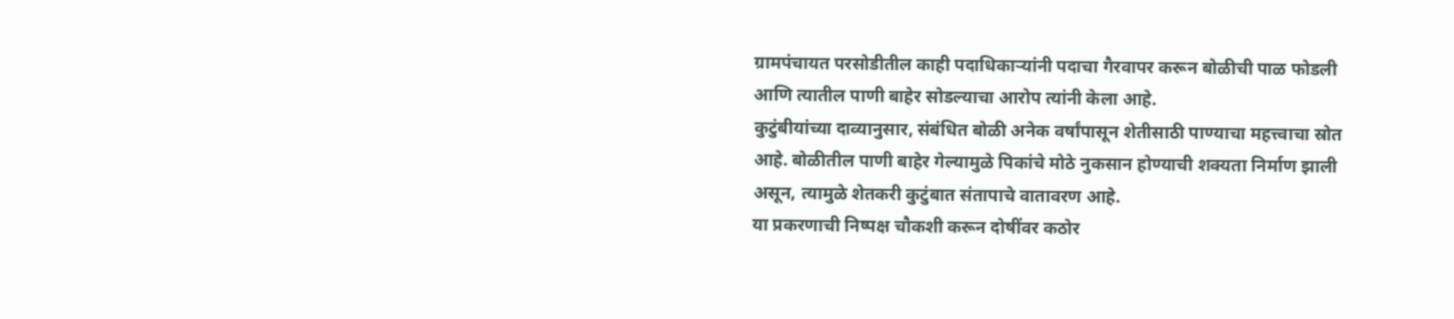ग्रामपंचायत परसोडीतील काही पदाधिकाऱ्यांनी पदाचा गैरवापर करून बोळीची पाळ फोडली आणि त्यातील पाणी बाहेर सोडल्याचा आरोप त्यांनी केला आहे.
कुटुंबीयांच्या दाव्यानुसार, संबंधित बोळी अनेक वर्षांपासून शेतीसाठी पाण्याचा महत्त्वाचा स्रोत आहे. बोळीतील पाणी बाहेर गेल्यामुळे पिकांचे मोठे नुकसान होण्याची शक्यता निर्माण झाली असून, त्यामुळे शेतकरी कुटुंबात संतापाचे वातावरण आहे.
या प्रकरणाची निष्पक्ष चौकशी करून दोषींवर कठोर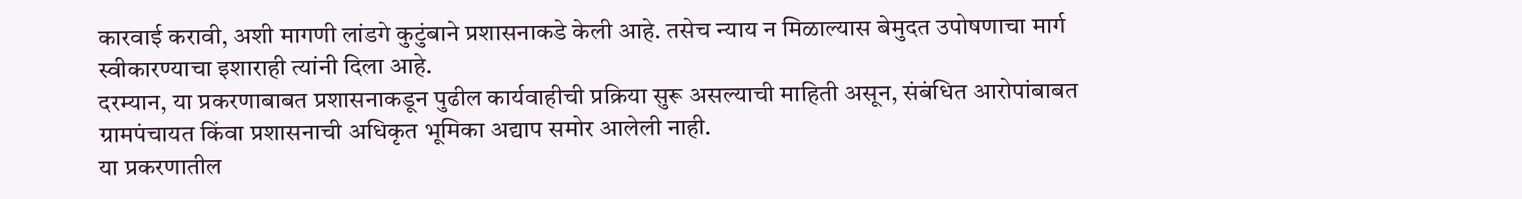कारवाई करावी, अशी मागणी लांडगे कुटुंबाने प्रशासनाकडे केली आहे. तसेच न्याय न मिळाल्यास बेमुदत उपोषणाचा मार्ग स्वीकारण्याचा इशाराही त्यांनी दिला आहे.
दरम्यान, या प्रकरणाबाबत प्रशासनाकडून पुढील कार्यवाहीची प्रक्रिया सुरू असल्याची माहिती असून, संबंधित आरोपांबाबत ग्रामपंचायत किंवा प्रशासनाची अधिकृत भूमिका अद्याप समोर आलेली नाही.
या प्रकरणातील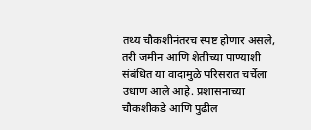तथ्य चौकशीनंतरच स्पष्ट होणार असले, तरी जमीन आणि शेतीच्या पाण्याशी संबंधित या वादामुळे परिसरात चर्चेला उधाण आले आहे. प्रशासनाच्या चौकशीकडे आणि पुढील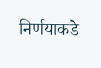निर्णयाकडे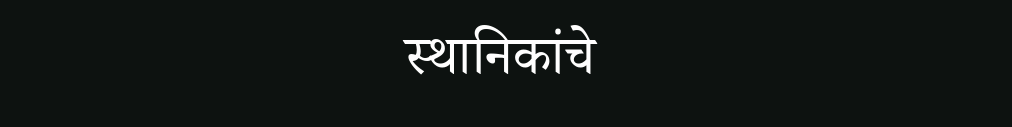स्थानिकांचे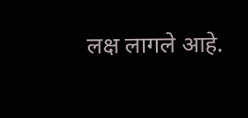लक्ष लागले आहे.